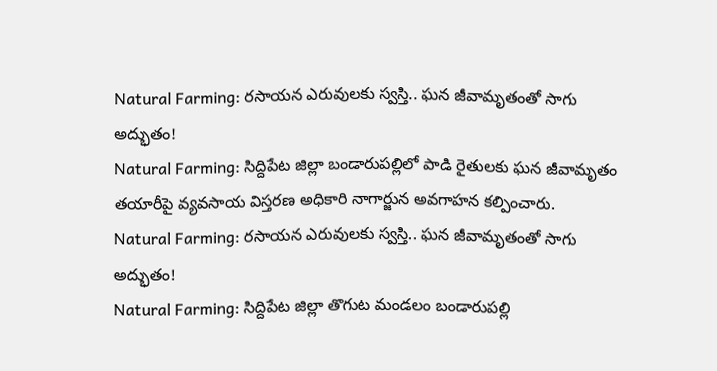Natural Farming: రసాయన ఎరువులకు స్వస్తి.. ఘన జీవామృతంతో సాగు అద్భుతం!
Natural Farming: సిద్దిపేట జిల్లా బండారుపల్లిలో పాడి రైతులకు ఘన జీవామృతం తయారీపై వ్యవసాయ విస్తరణ అధికారి నాగార్జున అవగాహన కల్పించారు.
Natural Farming: రసాయన ఎరువులకు స్వస్తి.. ఘన జీవామృతంతో సాగు అద్భుతం!
Natural Farming: సిద్దిపేట జిల్లా తొగుట మండలం బండారుపల్లి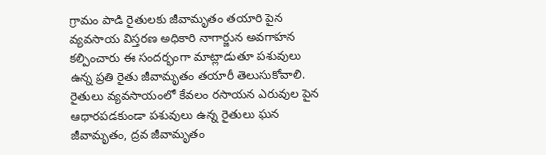గ్రామం పాడి రైతులకు జీవామృతం తయారి పైన వ్యవసాయ విస్తరణ అధికారి నాగార్జున అవగాహన కల్పించారు ఈ సందర్భంగా మాట్లాడుతూ పశువులు ఉన్న ప్రతి రైతు జీవామృతం తయారీ తెలుసుకోవాలి.
రైతులు వ్యవసాయంలో కేవలం రసాయన ఎరువుల పైన ఆధారపడకుండా పశువులు ఉన్న రైతులు ఘన జీవామృతం, ద్రవ జీవామృతం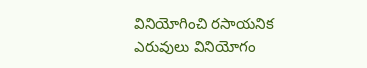వినియోగించి రసాయనిక ఎరువులు వినియోగం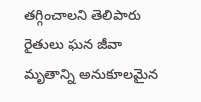తగ్గించాలని తెలిపారు రైతులు ఘన జీవా మృతాన్ని అనుకూలమైన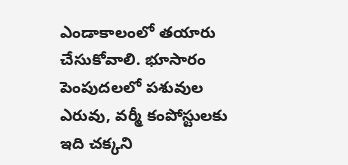ఎండాకాలంలో తయారు చేసుకోవాలి. భూసారం పెంపుదలలో పశువుల ఎరువు, వర్మీ కంపోస్టులకు ఇది చక్కని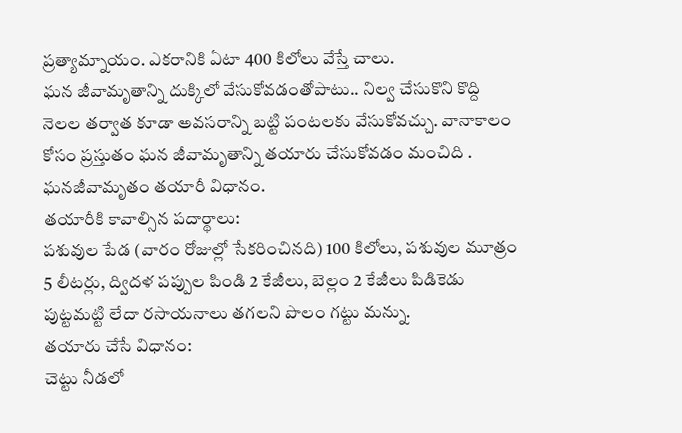ప్రత్యామ్నాయం. ఎకరానికి ఏటా 400 కిలోలు వేస్తే చాలు.
ఘన జీవామృతాన్ని దుక్కిలో వేసుకోవడంతోపాటు.. నిల్వ చేసుకొని కొద్ది నెలల తర్వాత కూడా అవసరాన్ని బట్టి పంటలకు వేసుకోవచ్చు. వానాకాలం కోసం ప్రస్తుతం ఘన జీవామృతాన్ని తయారు చేసుకోవడం మంచిది . ఘనజీవామృతం తయారీ విధానం.
తయారీకి కావాల్సిన పదార్థాలు:
పశువుల పేడ (వారం రోజుల్లో సేకరించినది) 100 కిలోలు, పశువుల మూత్రం 5 లీటర్లు, ద్విదళ పప్పుల పిండి 2 కేజీలు, బెల్లం 2 కేజీలు పిడికెడు పుట్టమట్టి లేదా రసాయనాలు తగలని పొలం గట్టు మన్ను.
తయారు చేసే విధానం:
చెట్టు నీడలో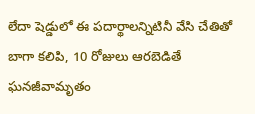లేదా షెడ్డులో ఈ పదార్థాలన్నిటినీ వేసి చేతితో బాగా కలిపి, 10 రోజులు ఆరబెడితే ఘనజీవామృతం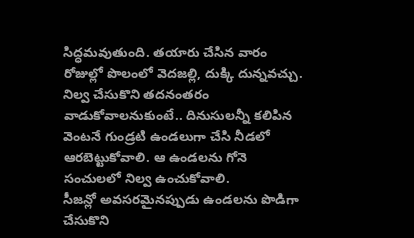సిద్ధమవుతుంది. తయారు చేసిన వారం రోజుల్లో పొలంలో వెదజల్లి, దుక్కి దున్నవచ్చు. నిల్వ చేసుకొని తదనంతరం వాడుకోవాలనుకుంటే.. దినుసులన్నీ కలిపిన వెంటనే గుండ్రటి ఉండలుగా చేసి నీడలో ఆరబెట్టుకోవాలి. ఆ ఉండలను గోనె సంచులలో నిల్వ ఉంచుకోవాలి.
సీజన్లో అవసరమైనప్పుడు ఉండలను పొడిగా చేసుకొని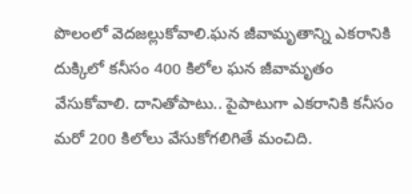పొలంలో వెదజల్లుకోవాలి.ఘన జీవామృతాన్ని ఎకరానికి దుక్కిలో కనీసం 400 కిలోల ఘన జీవామృతం వేసుకోవాలి. దానితోపాటు.. పైపాటుగా ఎకరానికి కనీసం మరో 200 కిలోలు వేసుకోగలిగితే మంచిది.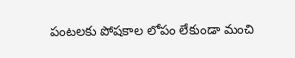పంటలకు పోషకాల లోపం లేకుండా మంచి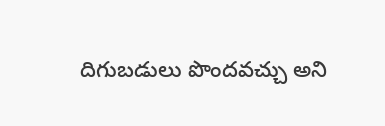దిగుబడులు పొందవచ్చు అని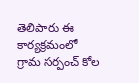తెలిపారు ఈ కార్యక్రమంలో గ్రామ సర్పంచ్ కోల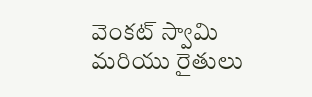వెంకట్ స్వామి మరియు రైతులు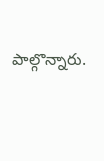పాల్గొన్నారు.